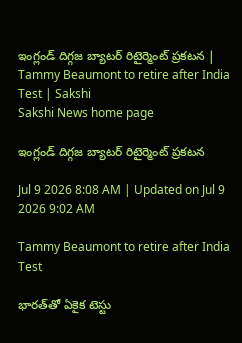ఇంగ్లండ్ దిగ్గజ బ్యాటర్ రిటైర్మెంట్ ప్రకటన | Tammy Beaumont to retire after India Test | Sakshi
Sakshi News home page

ఇంగ్లండ్ దిగ్గజ బ్యాటర్ రిటైర్మెంట్ ప్రకటన

Jul 9 2026 8:08 AM | Updated on Jul 9 2026 9:02 AM

Tammy Beaumont to retire after India Test

భారత్‌తో ఏకైక టెస్టు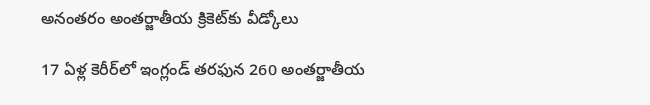అనంతరం అంతర్జాతీయ క్రికెట్‌కు వీడ్కోలు

17 ఏళ్ల కెరీర్‌లో ఇంగ్లండ్ తరఫున 260 అంతర్జాతీయ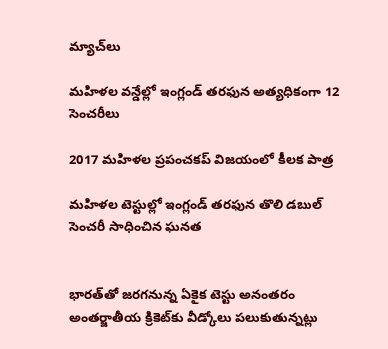మ్యాచ్‌లు

మహిళల వన్డేల్లో ఇంగ్లండ్ తరఫున అత్యధికంగా 12 సెంచరీలు

2017 మహిళల ప్రపంచకప్ విజయంలో కీలక పాత్ర

మహిళల టెస్టుల్లో ఇంగ్లండ్ తరఫున తొలి డబుల్ సెంచరీ సాధించిన ఘనత


భారత్‌తో జరగనున్న ఏకైక టెస్టు అనంతరం అంతర్జాతీయ క్రికెట్‌కు వీడ్కోలు పలుకుతున్నట్లు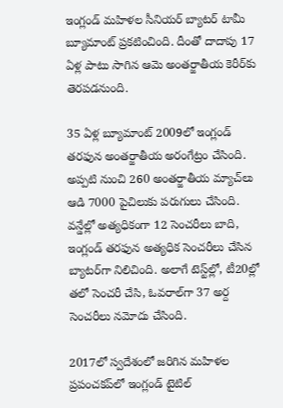ఇంగ్లండ్ మహిళల సీనియర్ బ్యాటర్ టామీ బ్యూమాంట్ ప్రకటించింది. దీంతో దాదాపు 17 ఏళ్ల పాటు సాగిన ఆమె అంతర్జాతీయ కెరీర్‌కు తెరపడనుంది.

35 ఏళ్ల బ్యూమాంట్ 2009లో ఇంగ్లండ్ తరఫున అంతర్జాతీయ అరంగేట్రం చేసింది. అప్పటి నుంచి 260 అంతర్జాతీయ మ్యాచ్‌లు ఆడి 7000 పైచిలుకు పరుగులు చేసింది. వన్డేల్లో అత్యధికంగా 12 సెంచరీలు బాది, ఇంగ్లండ్ తరఫున అత్యధిక సెంచరీలు చేసిన బ్యాటర్‌గా నిలిచింది. అలాగే టెస్ట్‌ల్లో, టీ20ల్లో తలో సెంచరీ చేసి, ఓవరాల్‌గా 37 అర్ద సెంచరీలు నమోదు చేసింది.

2017లో స్వదేశంలో జరిగిన మహిళల ప్రపంచకప్‌లో ఇంగ్లండ్ టైటిల్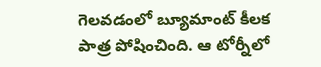గెలవడంలో బ్యూమాంట్ కీలక పాత్ర పోషించింది. ఆ టోర్నీలో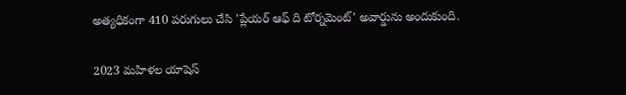అత్యధికంగా 410 పరుగులు చేసి 'ప్లేయర్ ఆఫ్ ది టోర్నమెంట్' అవార్డును అందుకుంది.

2023 మహిళల యాషెస్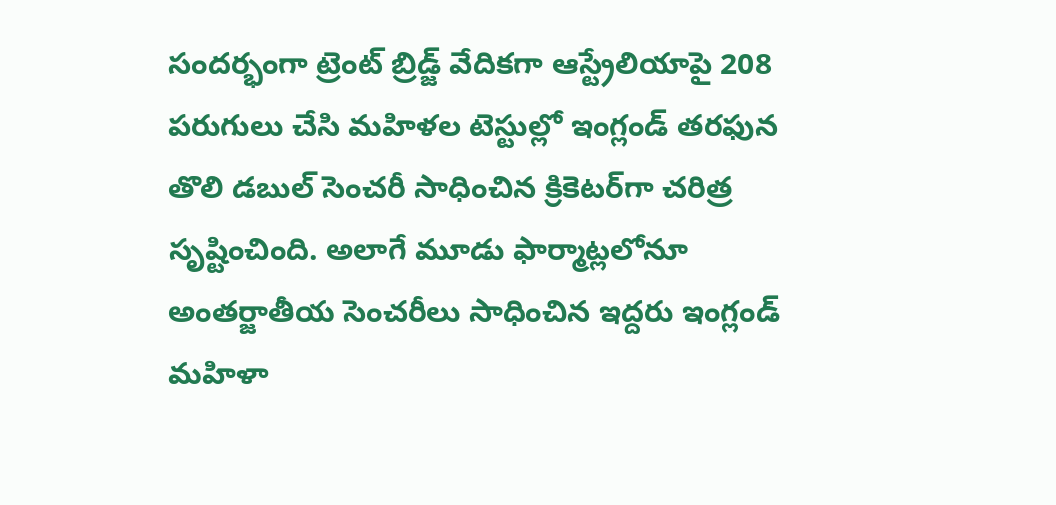సందర్భంగా ట్రెంట్ బ్రిడ్జ్ వేదికగా ఆస్ట్రేలియాపై 208 పరుగులు చేసి మహిళల టెస్టుల్లో ఇంగ్లండ్ తరఫున తొలి డబుల్ సెంచరీ సాధించిన క్రికెటర్‌గా చరిత్ర సృష్టించింది. అలాగే మూడు ఫార్మాట్లలోనూ అంతర్జాతీయ సెంచరీలు సాధించిన ఇద్దరు ఇంగ్లండ్ మహిళా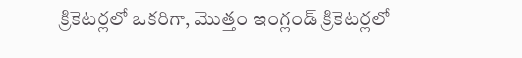క్రికెటర్లలో ఒకరిగా, మొత్తం ఇంగ్లండ్ క్రికెటర్లలో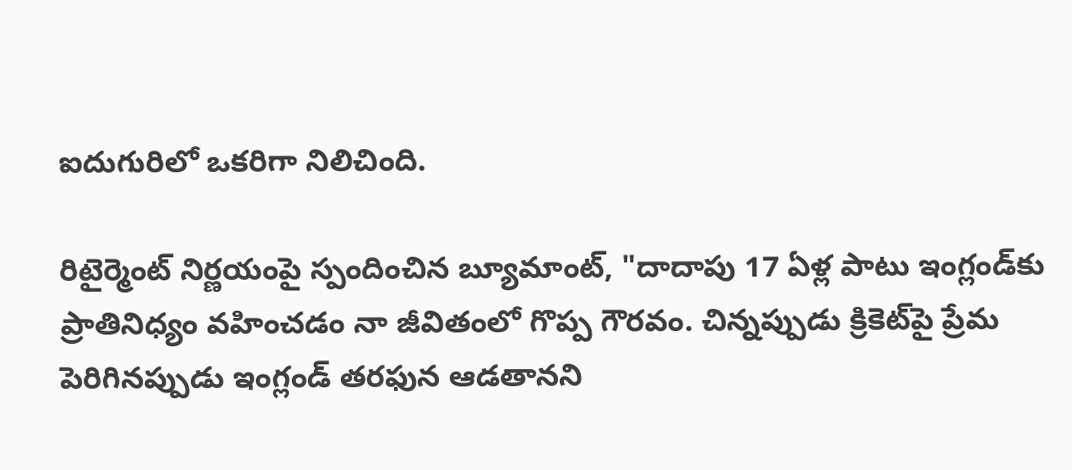ఐదుగురిలో ఒకరిగా నిలిచింది.

రిటైర్మెంట్ నిర్ణయంపై స్పందించిన బ్యూమాంట్, "దాదాపు 17 ఏళ్ల పాటు ఇంగ్లండ్‌కు ప్రాతినిధ్యం వహించడం నా జీవితంలో గొప్ప గౌరవం. చిన్నప్పుడు క్రికెట్‌పై ప్రేమ పెరిగినప్పుడు ఇంగ్లండ్ తరఫున ఆడతానని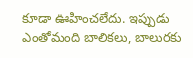కూడా ఊహించలేదు. ఇప్పుడు ఎంతోమంది బాలికలు, బాలురకు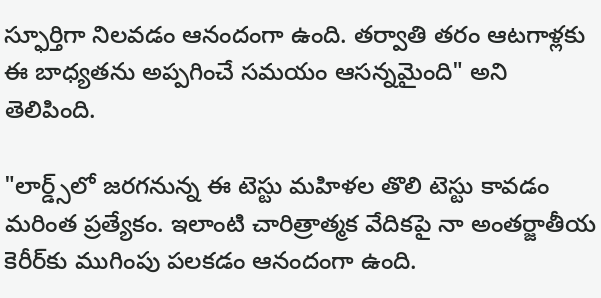స్ఫూర్తిగా నిలవడం ఆనందంగా ఉంది. తర్వాతి తరం ఆటగాళ్లకు ఈ బాధ్యతను అప్పగించే సమయం ఆసన్నమైంది" అని తెలిపింది.

"లార్డ్స్‌లో జరగనున్న ఈ టెస్టు మహిళల తొలి టెస్టు కావడం మరింత ప్రత్యేకం. ఇలాంటి చారిత్రాత్మక వేదికపై నా అంతర్జాతీయ కెరీర్‌కు ముగింపు పలకడం ఆనందంగా ఉంది.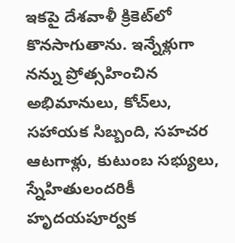ఇకపై దేశవాళీ క్రికెట్‌లో కొనసాగుతాను. ఇన్నేళ్లుగా నన్ను ప్రోత్సహించిన అభిమానులు, కోచ్‌లు, సహాయక సిబ్బంది, సహచర ఆటగాళ్లు, కుటుంబ సభ్యులు, స్నేహితులందరికీ హృదయపూర్వక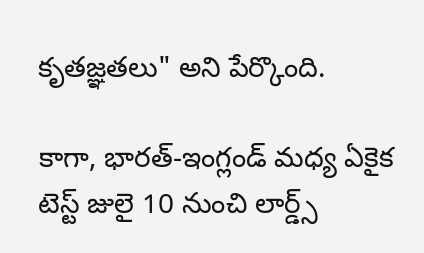కృతజ్ఞతలు" అని పేర్కొంది.

కాగా, భారత్‌-ఇంగ్లండ్‌ మధ్య ఏకైక టెస్ట్‌ జులై 10 నుంచి లార్డ్స్‌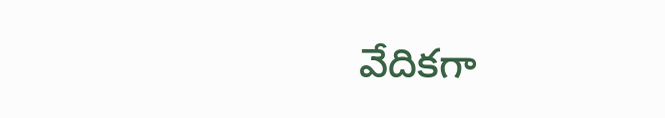వేదికగా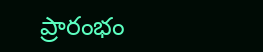ప్రారంభం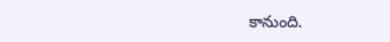కానుంది.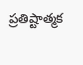ప్రతిష్టాత్మక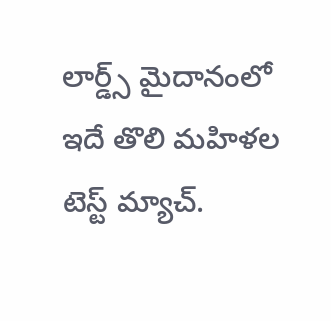లార్డ్స్‌ మైదానంలో ఇదే తొలి మహిళల టెస్ట్‌ మ్యాచ్‌.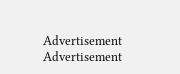Advertisement
Advertisement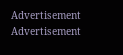Advertisement
Advertisement